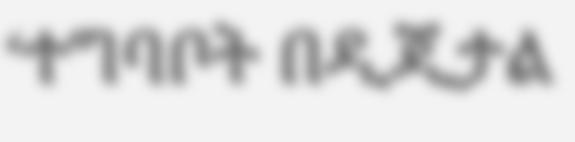‘ተግባቦት በዲጂታል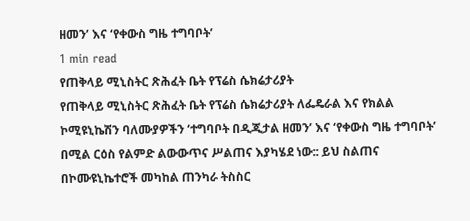ዘመን’ እና ‘የቀውስ ግዜ ተግባቦት’
1 min read
የጠቅላይ ሚኒስትር ጽሕፈት ቤት የፕሬስ ሴክሬታሪያት
የጠቅላይ ሚኒስትር ጽሕፈት ቤት የፕሬስ ሴክሬታሪያት ለፌዴራል እና የክልል ኮሚዩኒኬሽን ባለሙያዎችን ‘ተግባቦት በዲጂታል ዘመን’ እና ‘የቀውስ ግዜ ተግባቦት’ በሚል ርዕስ የልምድ ልውውጥና ሥልጠና እያካሄደ ነው:: ይህ ስልጠና በኮሙዩኒኬተሮች መካከል ጠንካራ ትስስር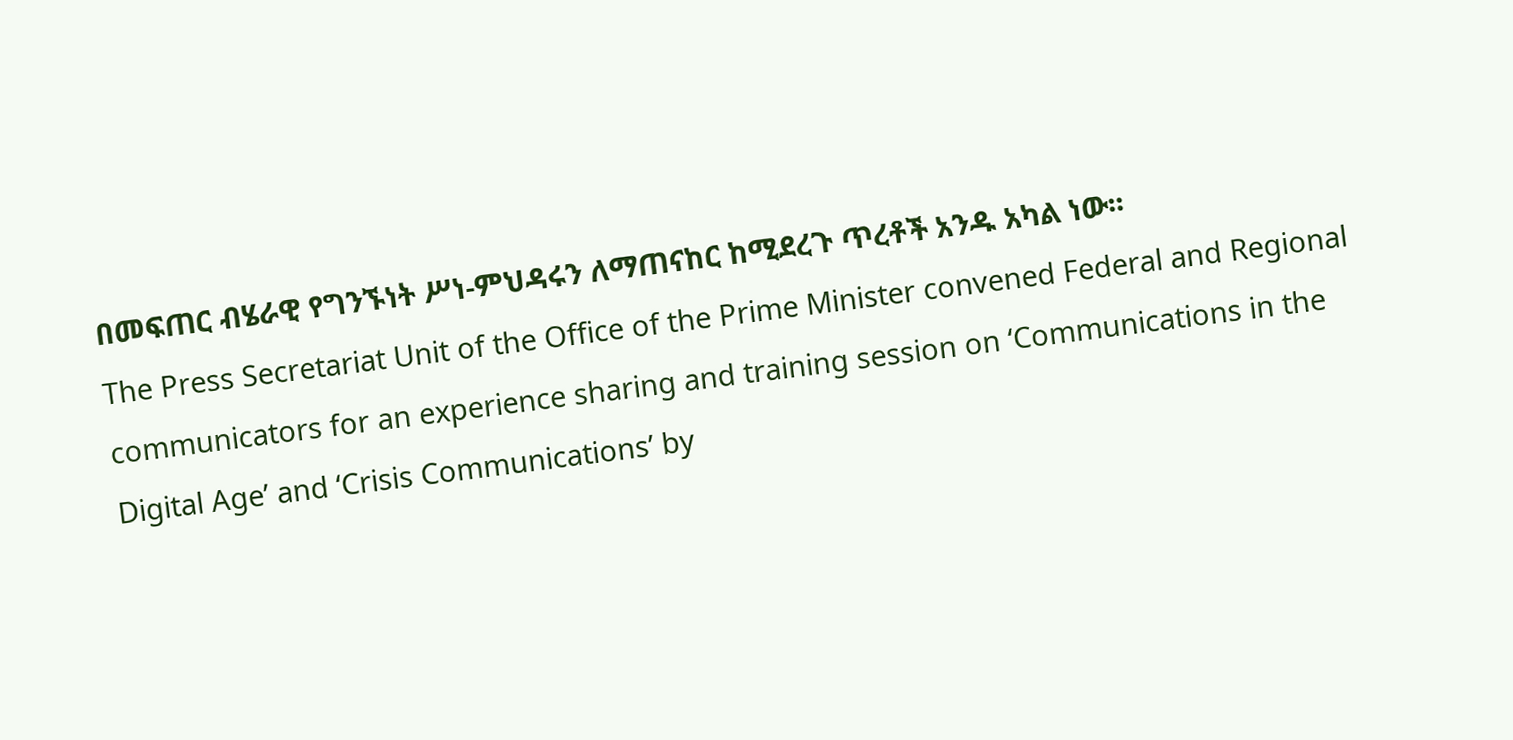በመፍጠር ብሄራዊ የግንኙነት ሥነ-ምህዳሩን ለማጠናከር ከሚደረጉ ጥረቶች አንዱ አካል ነው፡፡
The Press Secretariat Unit of the Office of the Prime Minister convened Federal and Regional communicators for an experience sharing and training session on ‘Communications in the Digital Age’ and ‘Crisis Communications’ by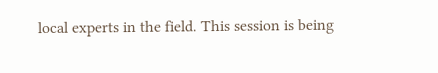local experts in the field. This session is being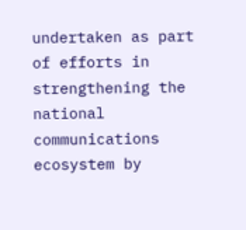undertaken as part of efforts in strengthening the national communications ecosystem by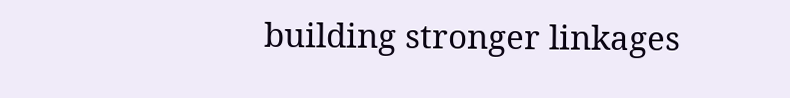building stronger linkages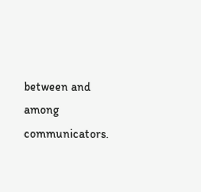between and among communicators.